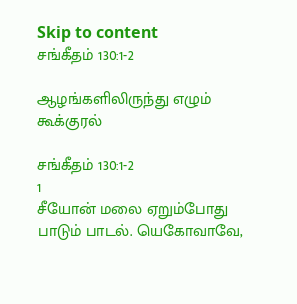Skip to content
சங்கீதம் 130:1-2

ஆழங்களிலிருந்து எழும் கூக்குரல்

சங்கீதம் 130:1-2
1
சீயோன் மலை ஏறும்போது பாடும் பாடல். யெகோவாவே,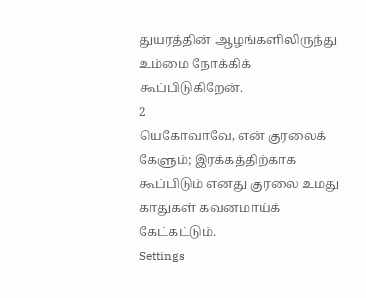துயரத்தின் ஆழங்களிலிருந்து உம்மை நோக்கிக் கூப்பிடுகிறேன்.
2
யெகோவாவே, என் குரலைக் கேளும்; இரக்கத்திற்காக கூப்பிடும் எனது குரலை உமது காதுகள் கவனமாய்க் கேட்கட்டும்.
Settings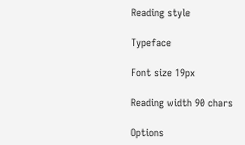Reading style

Typeface

Font size 19px

Reading width 90 chars

Options